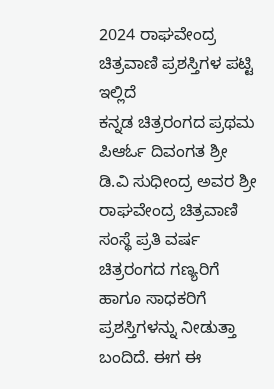2024 ರಾಘವೇಂದ್ರ ಚಿತ್ರವಾಣಿ ಪ್ರಶಸ್ತಿಗಳ ಪಟ್ಟಿ ಇಲ್ಲಿದೆ
ಕನ್ನಡ ಚಿತ್ರರಂಗದ ಪ್ರಥಮ ಪಿಆರ್ಓ ದಿವಂಗತ ಶ್ರೀ ಡಿ.ವಿ ಸುಧೀಂದ್ರ ಅವರ ಶ್ರೀ ರಾಘವೇಂದ್ರ ಚಿತ್ರವಾಣಿ ಸಂಸ್ಥೆ ಪ್ರತಿ ವರ್ಷ ಚಿತ್ರರಂಗದ ಗಣ್ಯರಿಗೆ ಹಾಗೂ ಸಾಧಕರಿಗೆ ಪ್ರಶಸ್ತಿಗಳನ್ನು ನೀಡುತ್ತಾ ಬಂದಿದೆ. ಈಗ ಈ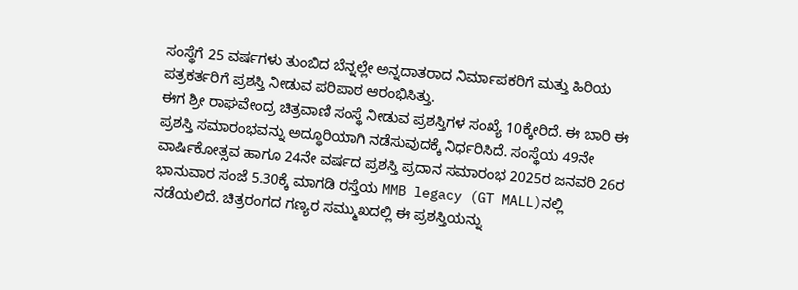ಸಂಸ್ಥೆಗೆ 25 ವರ್ಷಗಳು ತುಂಬಿದ ಬೆನ್ನಲ್ಲೇ ಅನ್ನದಾತರಾದ ನಿರ್ಮಾಪಕರಿಗೆ ಮತ್ತು ಹಿರಿಯ ಪತ್ರಕರ್ತರಿಗೆ ಪ್ರಶಸ್ತಿ ನೀಡುವ ಪರಿಪಾಠ ಆರಂಭಿಸಿತ್ತು.
ಈಗ ಶ್ರೀ ರಾಘವೇಂದ್ರ ಚಿತ್ರವಾಣಿ ಸಂಸ್ಥೆ ನೀಡುವ ಪ್ರಶಸ್ತಿಗಳ ಸಂಖ್ಯೆ 10ಕ್ಕೇರಿದೆ. ಈ ಬಾರಿ ಈ ಪ್ರಶಸ್ತಿ ಸಮಾರಂಭವನ್ನು ಅದ್ಧೂರಿಯಾಗಿ ನಡೆಸುವುದಕ್ಕೆ ನಿರ್ಧರಿಸಿದೆ. ಸಂಸ್ಥೆಯ 49ನೇ ವಾರ್ಷಿಕೋತ್ಸವ ಹಾಗೂ 24ನೇ ವರ್ಷದ ಪ್ರಶಸ್ತಿ ಪ್ರದಾನ ಸಮಾರಂಭ 2025ರ ಜನವರಿ 26ರ ಭಾನುವಾರ ಸಂಜೆ 5.30ಕ್ಕೆ ಮಾಗಡಿ ರಸ್ತೆಯ MMB legacy (GT MALL)ನಲ್ಲಿ ನಡೆಯಲಿದೆ. ಚಿತ್ರರಂಗದ ಗಣ್ಯರ ಸಮ್ಮುಖದಲ್ಲಿ ಈ ಪ್ರಶಸ್ತಿಯನ್ನು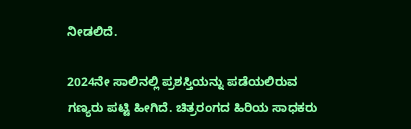ನೀಡಲಿದೆ.

2024ನೇ ಸಾಲಿನಲ್ಲಿ ಪ್ರಶಸ್ತಿಯನ್ನು ಪಡೆಯಲಿರುವ ಗಣ್ಯರು ಪಟ್ಟಿ ಹೀಗಿದೆ. ಚಿತ್ರರಂಗದ ಹಿರಿಯ ಸಾಧಕರು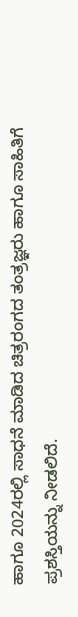ಹಾಗೂ 2024ರಲ್ಲಿ ಸಾಧನೆ ಮಾಡಿದ ಚಿತ್ರರಂಗದ ತಂತ್ರಜ್ಞರು ಹಾಗೂ ಸಾಹಿತಿಗೆ ಪ್ರಶಸ್ತಿಯನ್ನು ನೀಡಲಿದೆ.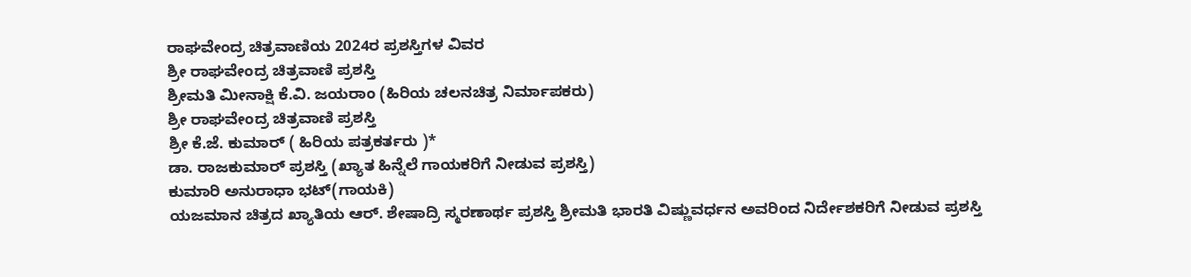ರಾಘವೇಂದ್ರ ಚಿತ್ರವಾಣಿಯ 2024ರ ಪ್ರಶಸ್ತಿಗಳ ವಿವರ
ಶ್ರೀ ರಾಘವೇಂದ್ರ ಚಿತ್ರವಾಣಿ ಪ್ರಶಸ್ತಿ
ಶ್ರೀಮತಿ ಮೀನಾಕ್ಷಿ ಕೆ.ವಿ. ಜಯರಾಂ (ಹಿರಿಯ ಚಲನಚಿತ್ರ ನಿರ್ಮಾಪಕರು)
ಶ್ರೀ ರಾಘವೇಂದ್ರ ಚಿತ್ರವಾಣಿ ಪ್ರಶಸ್ತಿ
ಶ್ರೀ ಕೆ.ಜೆ. ಕುಮಾರ್ ( ಹಿರಿಯ ಪತ್ರಕರ್ತರು )*
ಡಾ. ರಾಜಕುಮಾರ್ ಪ್ರಶಸ್ತಿ (ಖ್ಯಾತ ಹಿನ್ನೆಲೆ ಗಾಯಕರಿಗೆ ನೀಡುವ ಪ್ರಶಸ್ತಿ)
ಕುಮಾರಿ ಅನುರಾಧಾ ಭಟ್(ಗಾಯಕಿ)
ಯಜಮಾನ ಚಿತ್ರದ ಖ್ಯಾತಿಯ ಆರ್. ಶೇಷಾದ್ರಿ ಸ್ಮರಣಾರ್ಥ ಪ್ರಶಸ್ತಿ ಶ್ರೀಮತಿ ಭಾರತಿ ವಿಷ್ಣುವರ್ಧನ ಅವರಿಂದ ನಿರ್ದೇಶಕರಿಗೆ ನೀಡುವ ಪ್ರಶಸ್ತಿ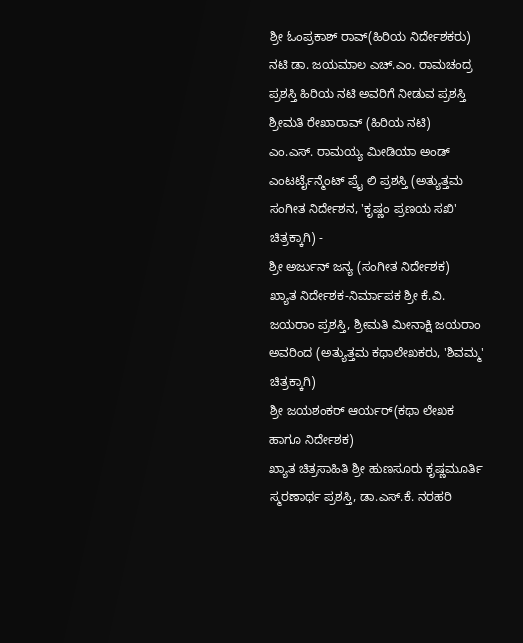ಶ್ರೀ ಓಂಪ್ರಕಾಶ್ ರಾವ್(ಹಿರಿಯ ನಿರ್ದೇಶಕರು)
ನಟಿ ಡಾ. ಜಯಮಾಲ ಎಚ್.ಎಂ. ರಾಮಚಂದ್ರ ಪ್ರಶಸ್ತಿ ಹಿರಿಯ ನಟಿ ಅವರಿಗೆ ನೀಡುವ ಪ್ರಶಸ್ತಿ
ಶ್ರೀಮತಿ ರೇಖಾರಾವ್ (ಹಿರಿಯ ನಟಿ)
ಎಂ.ಎಸ್. ರಾಮಯ್ಯ ಮೀಡಿಯಾ ಅಂಡ್ ಎಂಟರ್ಟೈನ್ಮೆಂಟ್ ಪ್ರೈ ಲಿ ಪ್ರಶಸ್ತಿ (ಅತ್ಯುತ್ತಮ ಸಂಗೀತ ನಿರ್ದೇಶನ, 'ಕೃಷ್ಣಂ ಪ್ರಣಯ ಸಖಿ' ಚಿತ್ರಕ್ಕಾಗಿ) -
ಶ್ರೀ ಅರ್ಜುನ್ ಜನ್ಯ (ಸಂಗೀತ ನಿರ್ದೇಶಕ)
ಖ್ಯಾತ ನಿರ್ದೇಶಕ-ನಿರ್ಮಾಪಕ ಶ್ರೀ ಕೆ.ವಿ. ಜಯರಾಂ ಪ್ರಶಸ್ತಿ, ಶ್ರೀಮತಿ ಮೀನಾಕ್ಷಿ ಜಯರಾಂ ಅವರಿಂದ (ಅತ್ಯುತ್ತಮ ಕಥಾಲೇಖಕರು, 'ಶಿವಮ್ಮ' ಚಿತ್ರಕ್ಕಾಗಿ)
ಶ್ರೀ ಜಯಶಂಕರ್ ಆರ್ಯರ್(ಕಥಾ ಲೇಖಕ ಹಾಗೂ ನಿರ್ದೇಶಕ)
ಖ್ಯಾತ ಚಿತ್ರಸಾಹಿತಿ ಶ್ರೀ ಹುಣಸೂರು ಕೃಷ್ಣಮೂರ್ತಿ ಸ್ಮರಣಾರ್ಥ ಪ್ರಶಸ್ತಿ, ಡಾ.ಎಸ್.ಕೆ. ನರಹರಿ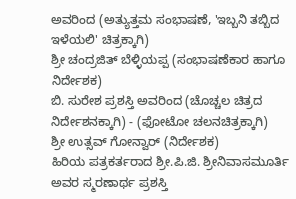ಅವರಿಂದ (ಅತ್ಯುತ್ತಮ ಸಂಭಾಷಣೆ, 'ಇಬ್ಬನಿ ತಬ್ಬಿದ ಇಳೆಯಲಿ' ಚಿತ್ರಕ್ಕಾಗಿ)
ಶ್ರೀ ಚಂದ್ರಜಿತ್ ಬೆಳ್ಳಿಯಪ್ಪ (ಸಂಭಾಷಣೆಕಾರ ಹಾಗೂ ನಿರ್ದೇಶಕ)
ಬಿ. ಸುರೇಶ ಪ್ರಶಸ್ತಿ ಅವರಿಂದ (ಚೊಚ್ಚಲ ಚಿತ್ರದ ನಿರ್ದೇಶನಕ್ಕಾಗಿ) - (ಫೋಟೋ ಚಲನಚಿತ್ರಕ್ಕಾಗಿ)
ಶ್ರೀ ಉತ್ಸವ್ ಗೋನ್ವಾರ್ (ನಿರ್ದೇಶಕ)
ಹಿರಿಯ ಪತ್ರಕರ್ತರಾದ ಶ್ರೀ.ಪಿ.ಜಿ. ಶ್ರೀನಿವಾಸಮೂರ್ತಿ ಅವರ ಸ್ಮರಣಾರ್ಥ ಪ್ರಶಸ್ತಿ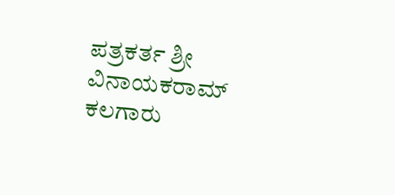ಪತ್ರಕರ್ತ ಶ್ರೀ ವಿನಾಯಕರಾಮ್ ಕಲಗಾರು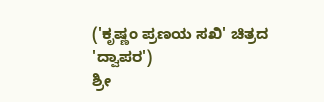('ಕೃಷ್ಣಂ ಪ್ರಣಯ ಸಖಿ' ಚಿತ್ರದ 'ದ್ವಾಪರ')
ಶ್ರೀ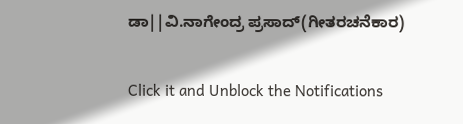ಡಾ||ವಿ.ನಾಗೇಂದ್ರ ಪ್ರಸಾದ್(ಗೀತರಚನೆಕಾರ)


Click it and Unblock the Notifications